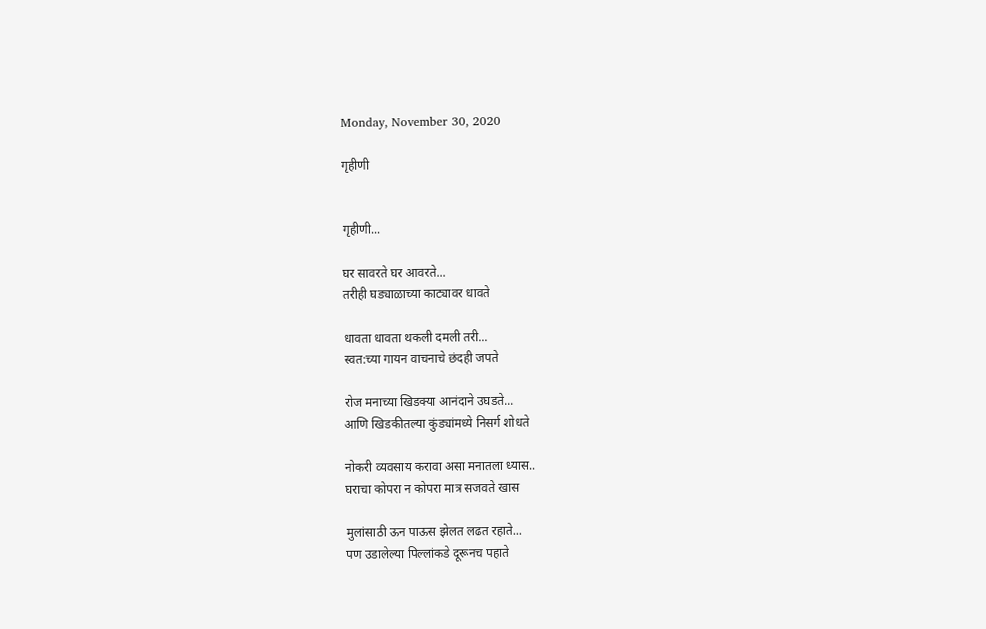Monday, November 30, 2020

गृहीणी


गृहीणी...

घर सावरते घर आवरते...
तरीही घड्याळाच्या काट्यावर धावते

धावता धावता थकली दमली तरी...
स्वत:च्या गायन वाचनाचे छंदही जपते

रोज मनाच्या खिडक्या आनंदाने उघडते...
आणि खिडकीतल्या कुंड्यांमध्ये निसर्ग शोधते

नोकरी व्यवसाय करावा असा मनातला ध्यास..
घराचा कोपरा न कोपरा मात्र सजवते खास

मुलांसाठी ऊन पाऊस झेलत लढत रहाते...
पण उडालेल्या पिल्लांकडे दूरूनच पहाते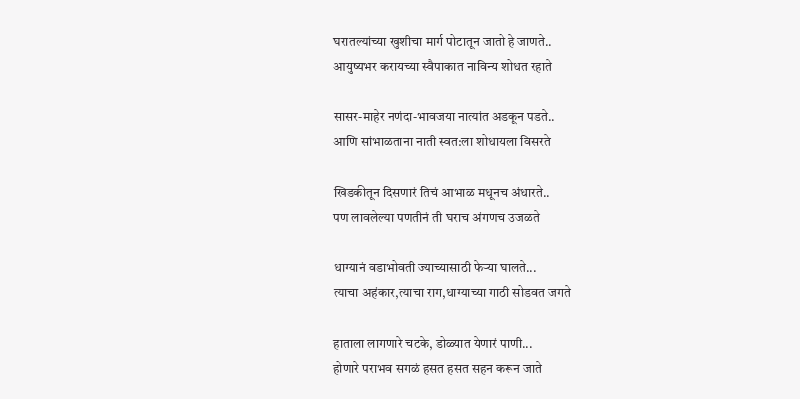घरातल्यांच्या खुशीचा मार्ग पोटातून जातो हे जाणते..
आयुष्यभर करायच्या स्वैपाकात नाविन्य शोधत रहाते

सासर-माहेर नणंदा-भावजया नात्यांत अडकून पडते..
आणि सांभाळताना नाती स्वत:ला शोधायला विसरते

खिडकीतून दिसणारं तिचं आभाळ मधूनच अंधारते..
पण लावलेल्या पणतीनं ती घराच अंगणच उजळते

धाग्यानं वडाभोवती ज्याच्यासाठी फेऱ्या घालते...
त्याचा अहंकार,त्याचा राग,धाग्याच्या गाठी सोडवत जगते

हाताला लागणारे चटके, डोळ्यात येणारं पाणी...
होणारे पराभव सगळं हसत हसत सहन करून जाते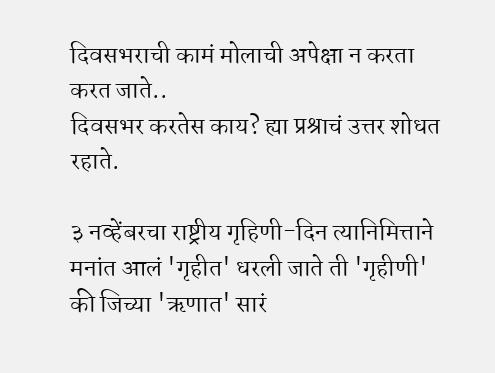दिवसभराची कामं मोलाची अपेक्षा न करता करत जाते..
दिवसभर करतेस काय? ह्या प्रश्राचं उत्तर शोधत रहाते.

३ नव्हेंबरचा राष्ट्रीय गृहिणी-दिन त्यानिमित्ताने
मनांत आलं 'गृहीत' धरली जाते ती 'गृहीणी' की जिच्या 'ऋणात' सारं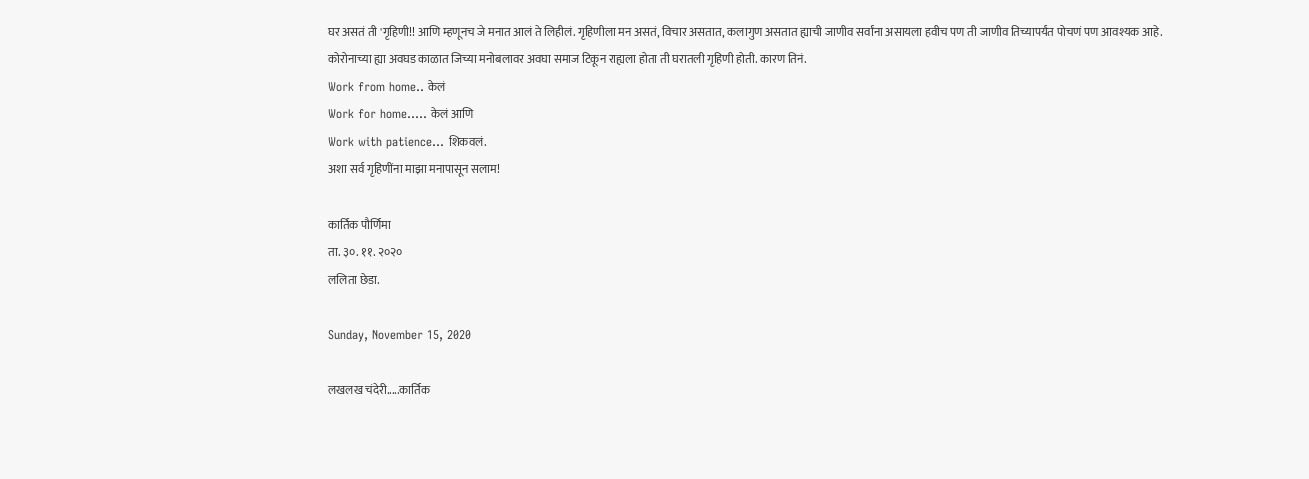घर असतं ती 'गृहिणी!! आणि म्हणूनच जे मनात आलं ते लिहीलं. गृहिणीला मन असतं, विचार असतात, कलागुण असतात ह्याची जाणीव सर्वांना असायला हवीच पण ती जाणीव तिच्यापर्यंत पोचणं पण आवश्यक आहे.
कोरोनाच्या ह्या अवघड काळात जिच्या मनोबलावर अवघा समाज टिकून राह्यला होता ती घरातली गृहिणी होती. कारण तिनं.
Work from home.. केलं
Work for home..... केलं आणि
Work with patience... शिकवलं.
अशा सर्व गृहिणींना माझा मनापासून सलाम!

कार्तिक पौर्णिमा
ता. ३०. ११. २०२०
ललिता छेडा.

Sunday, November 15, 2020

लखलख चंदेरी.....कार्तिक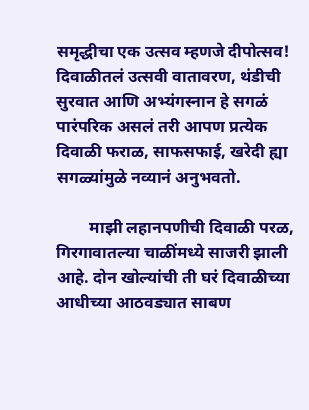समृद्धीचा एक उत्सव म्हणजे दीपोत्सव! दिवाळीतलं उत्सवी वातावरण, थंडीची सुरवात आणि अभ्यंगस्नान हे सगळं पारंपरिक असलं तरी आपण प्रत्येक दिवाळी फराळ, साफसफाई, खरेदी ह्या सगळ्यांमुळे नव्यानं अनुभवतो.

        माझी लहानपणीची दिवाळी परळ, गिरगावातल्या चाळींमध्ये साजरी झाली आहे. दोन खोल्यांची ती घरं दिवाळीच्या आधीच्या आठवड्यात साबण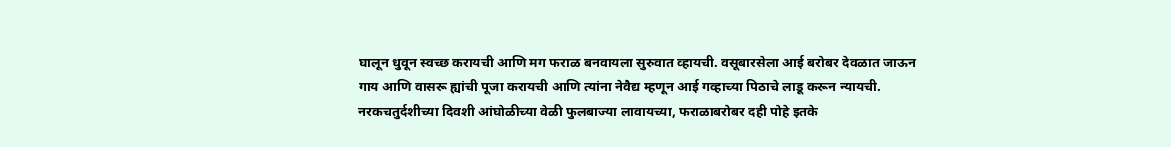घालून धुवून स्वच्छ करायची आणि मग फराळ बनवायला सुरुवात व्हायची. वसूबारसेला आई बरोबर देवळात जाऊन गाय आणि वासरू ह्यांची पूजा करायची आणि त्यांना नेवैद्य म्हणून आई गव्हाच्या पिठाचे लाडू करून न्यायची. नरकचतुर्दशीच्या दिवशी ‌आंघोळीच्या वेळी फुलबाज्या लावायच्या, फराळाबरोबर दही पोहे इतके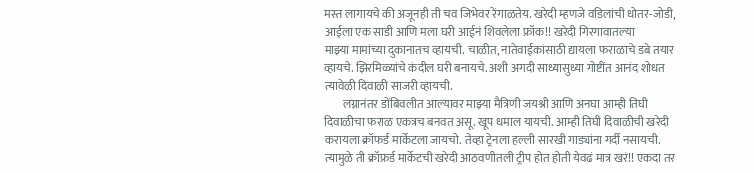मस्त लागायचे की अजूनही ती चव जिभेवर रेंगाळतेय. खरेदी म्हणजे वडिलांची धोतर-जोडी, आईला एक साडी आणि मला घरी आईनं शिवलेला फ्रॉक!! खरेदी गिरगावातल्या माझ्या ‌मामांच्या दुकानातच व्हायची. चाळीत, नातेवाईकांसाठी द्यायला फराळाचे डबे तयार व्हायचे. झिरमिळ्यांचे कंदील घरी बनायचे. अशी अगदी साध्यासुध्या गोष्टींत आनंद शोधत त्यावेळी दिवाळी साजरी व्हायची.
        लग्नानंतर डोंबिवलीत आल्यावर माझ्या मैत्रिणी जयश्री आणि अनघा आम्ही तिघी दिवाळीचा फराळ एकत्रच‌ बनवत असू. खूप धमाल यायची. आम्ही तिघी दिवाळीची खरेदी करायला क्रॉफर्ड मार्केटला जायचो. तेव्हा ट्रेनला हल्ली सारखी गाड्यांना गर्दी नसायची. त्यामुळे ती क्रॉफ्रर्ड मार्केटची खरेदी आठवणीतली ट्रीप होत होती येवढं मात्र खरं!! एकदा तर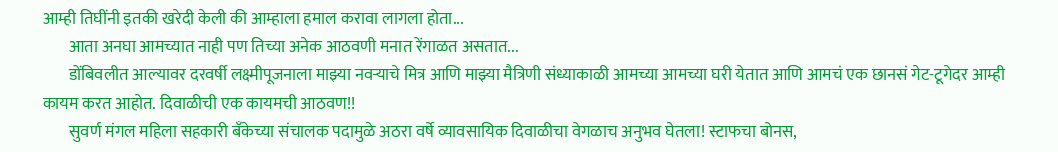आम्ही तिघींनी इतकी खरेदी केली की आम्हाला हमाल करावा लागला होता...
        आता अनघा आमच्यात नाही पण तिच्या अनेक आठवणी मनात रेंगाळत असतात...
        डोंबिवलीत आल्यावर दरवर्षी लक्ष्मीपूजनाला माझ्या नवऱ्याचे मित्र आणि माझ्या मैत्रिणी संध्याकाळी आमच्या आमच्या घरी येतात आणि आमचं एक छानसं गेट-टूगेदर आम्ही कायम करत आहोत. दिवाळीची एक कायमची आठवण!!
        सुवर्ण मंगल महिला सहकारी बॅंकेच्या संचालक पदामुळे अठरा वर्षे व्यावसायिक दिवाळीचा वेगळाच अनुभव घेतला! स्टाफचा बोनस,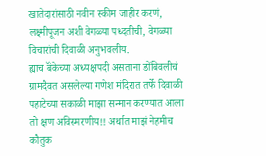खातेदारांसाठी नवीन स्कीम जाहीर करणं, लक्ष्मीपूजन अशी वेगळ्या पध्दतीची, वेगळ्या विचारांची दिवाळी अनुभवलीय.
ह्याच बॅंकेच्या अध्यक्षपदी असताना डोंबिवलीचं ग्रामदैवत असलेल्या गणेश मंदिरात तर्फे दिवाळी पहाटेच्या सकाळी माझा सन्मान करण्यात आला तो क्षण अविस्मरणीय!! अर्थात माझं नेहमीच कौतुक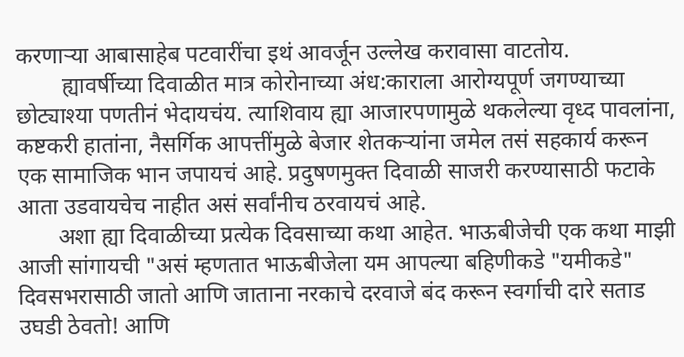करणाऱ्या आबासाहेब पटवारींचा इथं आवर्जून उल्लेख करावासा वाटतोय.
        ह्यावर्षीच्या दिवाळीत मात्र कोरोनाच्या अंध:काराला आरोग्यपूर्ण जगण्याच्या छोट्याश्या पणतीनं भेदायचंय. त्याशिवाय ह्या आजारपणामुळे थकलेल्या वृध्द पावलांना, कष्टकरी हातांना, नैसर्गिक आपत्तींमुळे बेजार शेतकऱ्यांना जमेल तसं सहकार्य करून एक सामाजिक भान जपायचं आहे. प्रदुषणमुक्त दिवाळी साजरी करण्यासाठी फटाके आता उडवायचेच नाहीत असं सर्वांनीच ठरवायचं आहे.
       अशा ह्या दिवाळीच्या प्रत्येक दिवसाच्या कथा आहेत. भाऊबीजेची एक कथा माझी आजी सांगायची "असं म्हणतात भाऊबीजेला यम आपल्या बहिणीकडे "यमीकडे" दिवसभरासाठी जातो आणि जाताना नरकाचे दरवाजे बंद करून स्वर्गाची दारे सताड उघडी ठेवतो! आणि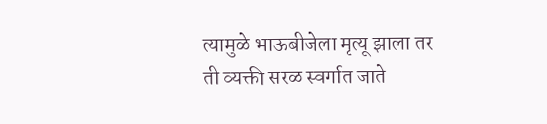त्यामुळे भाऊबीजेला मृत्यू झाला तर ती व्यक्ती सरळ स्वर्गात जाते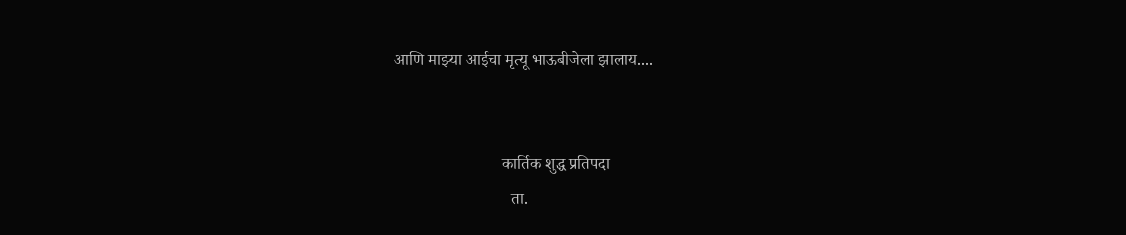आणि माझ्या आईचा मृत्यू भाऊबीजेला झालाय....


                          कार्तिक शुद्ध प्रतिपदा
                            ता.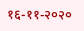१६-११-२०२०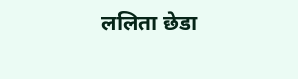ललिता छेडा